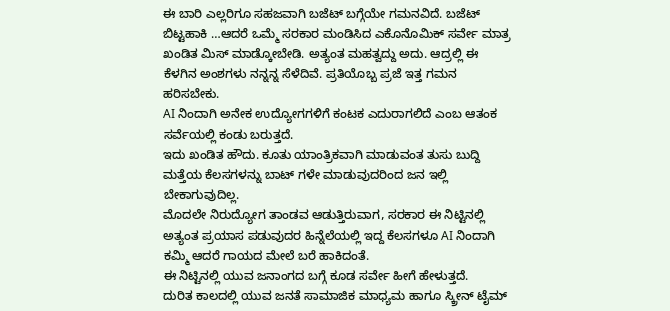ಈ ಬಾರಿ ಎಲ್ಲರಿಗೂ ಸಹಜವಾಗಿ ಬಜೆಟ್ ಬಗ್ಗೆಯೇ ಗಮನವಿದೆ. ಬಜೆಟ್ ಬಿಟ್ಟಹಾಕಿ …ಆದರೆ ಒಮ್ಮೆ ಸರಕಾರ ಮಂಡಿಸಿದ ಎಕೊನೊಮಿಕ್ ಸರ್ವೇ ಮಾತ್ರ ಖಂಡಿತ ಮಿಸ್ ಮಾಡ್ಕೋಬೇಡಿ. ಅತ್ಯಂತ ಮಹತ್ವದ್ದು ಅದು. ಆದ್ರಲ್ಲಿ ಈ ಕೆಳಗಿನ ಅಂಶಗಳು ನನ್ನನ್ನ ಸೆಳೆದಿವೆ. ಪ್ರತಿಯೊಬ್ಬ ಪ್ರಜೆ ಇತ್ತ ಗಮನ ಹರಿಸಬೇಕು.
AI ನಿಂದಾಗಿ ಅನೇಕ ಉದ್ಯೋಗಗಳಿಗೆ ಕಂಟಕ ಎದುರಾಗಲಿದೆ ಎಂಬ ಆತಂಕ ಸರ್ವೆಯಲ್ಲಿ ಕಂಡು ಬರುತ್ತದೆ.
ಇದು ಖಂಡಿತ ಹೌದು. ಕೂತು ಯಾಂತ್ರಿಕವಾಗಿ ಮಾಡುವಂತ ತುಸು ಬುದ್ದಿ ಮತ್ತೆಯ ಕೆಲಸಗಳನ್ನು ಬಾಟ್ ಗಳೇ ಮಾಡುವುದರಿಂದ ಜನ ಇಲ್ಲಿ ಬೇಕಾಗುವುದಿಲ್ಲ.
ಮೊದಲೇ ನಿರುದ್ಯೋಗ ತಾಂಡವ ಆಡುತ್ತಿರುವಾಗ, ಸರಕಾರ ಈ ನಿಟ್ಟಿನಲ್ಲಿ ಅತ್ಯಂತ ಪ್ರಯಾಸ ಪಡುವುದರ ಹಿನ್ನೆಲೆಯಲ್ಲಿ ಇದ್ದ ಕೆಲಸಗಳೂ AI ನಿಂದಾಗಿ ಕಮ್ಮಿ ಆದರೆ ಗಾಯದ ಮೇಲೆ ಬರೆ ಹಾಕಿದಂತೆ.
ಈ ನಿಟ್ಟಿನಲ್ಲಿ ಯುವ ಜನಾಂಗದ ಬಗ್ಗೆ ಕೂಡ ಸರ್ವೇ ಹೀಗೆ ಹೇಳುತ್ತದೆ.
ದುರಿತ ಕಾಲದಲ್ಲಿ ಯುವ ಜನತೆ ಸಾಮಾಜಿಕ ಮಾಧ್ಯಮ ಹಾಗೂ ಸ್ಕ್ರೀನ್ ಟೈಮ್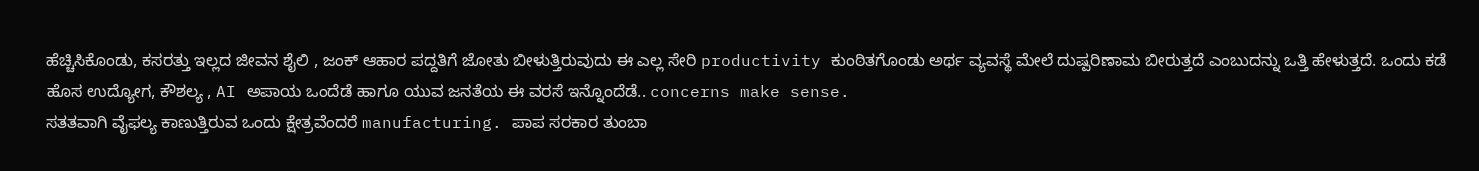ಹೆಚ್ಚಿಸಿಕೊಂಡು, ಕಸರತ್ತು ಇಲ್ಲದ ಜೀವನ ಶೈಲಿ , ಜಂಕ್ ಆಹಾರ ಪದ್ದತಿಗೆ ಜೋತು ಬೀಳುತ್ತಿರುವುದು ಈ ಎಲ್ಲ ಸೇರಿ productivity ಕುಂಠಿತಗೊಂಡು ಅರ್ಥ ವ್ಯವಸ್ಥೆ ಮೇಲೆ ದುಷ್ಪರಿಣಾಮ ಬೀರುತ್ತದೆ ಎಂಬುದನ್ನು ಒತ್ತಿ ಹೇಳುತ್ತದೆ. ಒಂದು ಕಡೆ ಹೊಸ ಉದ್ಯೋಗ, ಕೌಶಲ್ಯ , AI ಅಪಾಯ ಒಂದೆಡೆ ಹಾಗೂ ಯುವ ಜನತೆಯ ಈ ವರಸೆ ಇನ್ನೊಂದೆಡೆ.. concerns make sense.
ಸತತವಾಗಿ ವೈಫಲ್ಯ ಕಾಣುತ್ತಿರುವ ಒಂದು ಕ್ಷೇತ್ರವೆಂದರೆ manufacturing. ಪಾಪ ಸರಕಾರ ತುಂಬಾ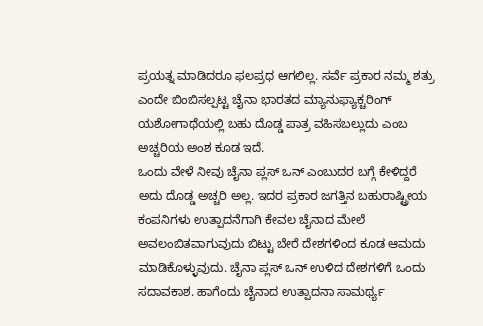ಪ್ರಯತ್ನ ಮಾಡಿದರೂ ಫಲಪ್ರಧ ಆಗಲಿಲ್ಲ. ಸರ್ವೆ ಪ್ರಕಾರ ನಮ್ಮ ಶತ್ರು ಎಂದೇ ಬಿಂಬಿಸಲ್ಪಟ್ಟ ಚೈನಾ ಭಾರತದ ಮ್ಯಾನುಫ್ಯಾಕ್ಚರಿಂಗ್ ಯಶೋಗಾಥೆಯಲ್ಲಿ ಬಹು ದೊಡ್ಡ ಪಾತ್ರ ವಹಿಸಬಲ್ಲುದು ಎಂಬ ಅಚ್ಚರಿಯ ಅಂಶ ಕೂಡ ಇದೆ.
ಒಂದು ವೇಳೆ ನೀವು ಚೈನಾ ಪ್ಲಸ್ ಒನ್ ಎಂಬುದರ ಬಗ್ಗೆ ಕೇಳಿದ್ದರೆ ಅದು ದೊಡ್ಡ ಅಚ್ಚರಿ ಅಲ್ಲ. ಇದರ ಪ್ರಕಾರ ಜಗತ್ತಿನ ಬಹುರಾಷ್ಟ್ರೀಯ ಕಂಪನಿಗಳು ಉತ್ಪಾದನೆಗಾಗಿ ಕೇವಲ ಚೈನಾದ ಮೇಲೆ ಅವಲಂಬಿತವಾಗುವುದು ಬಿಟ್ಟು ಬೇರೆ ದೇಶಗಳಿಂದ ಕೂಡ ಆಮದು ಮಾಡಿಕೊಳ್ಳುವುದು. ಚೈನಾ ಪ್ಲಸ್ ಒನ್ ಉಳಿದ ದೇಶಗಳಿಗೆ ಒಂದು ಸದಾವಕಾಶ. ಹಾಗೆಂದು ಚೈನಾದ ಉತ್ಪಾದನಾ ಸಾಮರ್ಥ್ಯ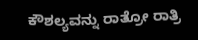ಕೌಶಲ್ಯವನ್ನು ರಾತ್ರೋ ರಾತ್ರಿ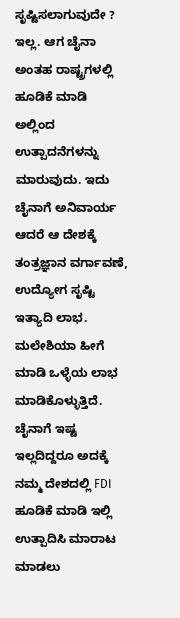ಸೃಷ್ಟಿಸಲಾಗುವುದೇ ? ಇಲ್ಲ. ಆಗ ಚೈನಾ ಅಂತಹ ರಾಷ್ಟ್ರಗಳಲ್ಲಿ ಹೂಡಿಕೆ ಮಾಡಿ ಅಲ್ಲಿಂದ ಉತ್ಪಾದನೆಗಳನ್ನು ಮಾರುವುದು. ಇದು ಚೈನಾಗೆ ಅನಿವಾರ್ಯ ಆದರೆ ಆ ದೇಶಕ್ಕೆ ತಂತ್ರಜ್ಞಾನ ವರ್ಗಾವಣೆ, ಉದ್ಯೋಗ ಸೃಷ್ಟಿ ಇತ್ಯಾದಿ ಲಾಭ. ಮಲೇಶಿಯಾ ಹೀಗೆ ಮಾಡಿ ಒಳ್ಳೆಯ ಲಾಭ ಮಾಡಿಕೊಳ್ಳುತ್ತಿದೆ.
ಚೈನಾಗೆ ಇಷ್ಟ ಇಲ್ಲದಿದ್ದರೂ ಅದಕ್ಕೆ ನಮ್ಮ ದೇಶದಲ್ಲಿ FDI ಹೂಡಿಕೆ ಮಾಡಿ ಇಲ್ಲಿ ಉತ್ಪಾದಿಸಿ ಮಾರಾಟ ಮಾಡಲು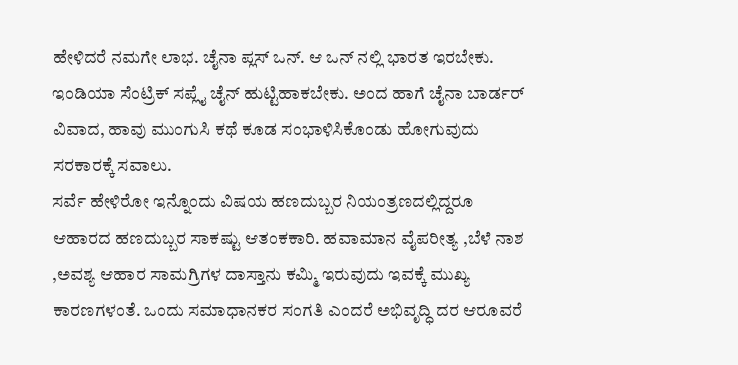ಹೇಳಿದರೆ ನಮಗೇ ಲಾಭ. ಚೈನಾ ಪ್ಲಸ್ ಒನ್. ಆ ಒನ್ ನಲ್ಲಿ ಭಾರತ ಇರಬೇಕು. ಇಂಡಿಯಾ ಸೆಂಟ್ರಿಕ್ ಸಪ್ಲೈ ಚೈನ್ ಹುಟ್ಟಿಹಾಕಬೇಕು. ಅಂದ ಹಾಗೆ ಚೈನಾ ಬಾರ್ಡರ್ ವಿವಾದ, ಹಾವು ಮುಂಗುಸಿ ಕಥೆ ಕೂಡ ಸಂಭಾಳಿಸಿಕೊಂಡು ಹೋಗುವುದು ಸರಕಾರಕ್ಕೆ ಸವಾಲು.
ಸರ್ವೆ ಹೇಳಿರೋ ಇನ್ನೊಂದು ವಿಷಯ ಹಣದುಬ್ಬರ ನಿಯಂತ್ರಣದಲ್ಲಿದ್ದರೂ ಆಹಾರದ ಹಣದುಬ್ಬರ ಸಾಕಷ್ಟು ಆತಂಕಕಾರಿ. ಹವಾಮಾನ ವೈಪರೀತ್ಯ ,ಬೆಳೆ ನಾಶ ,ಅವಶ್ಯ ಆಹಾರ ಸಾಮಗ್ರಿಗಳ ದಾಸ್ತಾನು ಕಮ್ಮಿ ಇರುವುದು ಇವಕ್ಕೆ ಮುಖ್ಯ ಕಾರಣಗಳಂತೆ. ಒಂದು ಸಮಾಧಾನಕರ ಸಂಗತಿ ಎಂದರೆ ಅಭಿವೃದ್ಧಿ ದರ ಆರೂವರೆ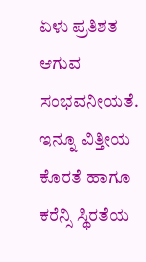ಏಳು ಪ್ರತಿಶತ ಆಗುವ ಸಂಭವನೀಯತೆ.
ಇನ್ನೂ ವಿತ್ತೀಯ ಕೊರತೆ ಹಾಗೂ ಕರೆನ್ಸಿ ಸ್ಥಿರತೆಯ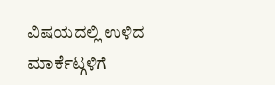ವಿಷಯದಲ್ಲಿ ಉಳಿದ ಮಾರ್ಕೆಟ್ಗಳಿಗೆ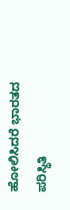ಹೋಲಿಸಿದರೆ ಭಾರತದ ಪರಿಸ್ಥಿತಿ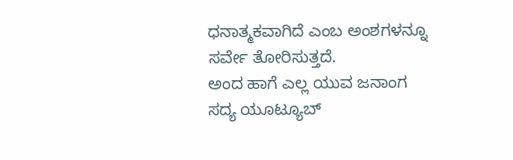ಧನಾತ್ಮಕವಾಗಿದೆ ಎಂಬ ಅಂಶಗಳನ್ನೂ ಸರ್ವೇ ತೋರಿಸುತ್ತದೆ.
ಅಂದ ಹಾಗೆ ಎಲ್ಲ ಯುವ ಜನಾಂಗ ಸದ್ಯ ಯೂಟ್ಯೂಬ್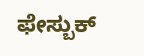ಫೇಸ್ಬುಕ್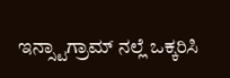ಇನ್ಸ್ಟಾಗ್ರಾಮ್ ನಲ್ಲೆ ಒಕ್ಕರಿಸಿ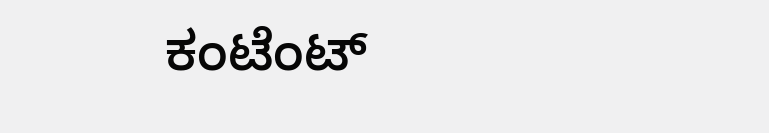ಕಂಟೆಂಟ್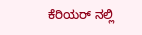ಕೆರಿಯರ್ ನಲ್ಲಿ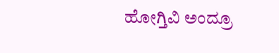ಹೋಗ್ತಿವಿ ಅಂದ್ರೂ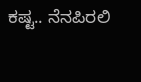ಕಷ್ಟ.. ನೆನಪಿರಲಿ